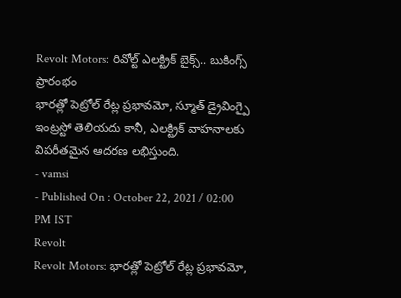Revolt Motors: రివోల్ట్ ఎలక్ట్రిక్ బైక్స్.. బుకింగ్స్ ప్రారంభం
భారత్లో పెట్రోల్ రేట్ల ప్రభావమో, స్మూత్ డ్రైవింగ్పై ఇంట్రస్టో తెలియదు కానీ, ఎలక్ట్రిక్ వాహనాలకు విపరీతమైన ఆదరణ లభిస్తుంది.
- vamsi
- Published On : October 22, 2021 / 02:00 PM IST
Revolt
Revolt Motors: భారత్లో పెట్రోల్ రేట్ల ప్రభావమో,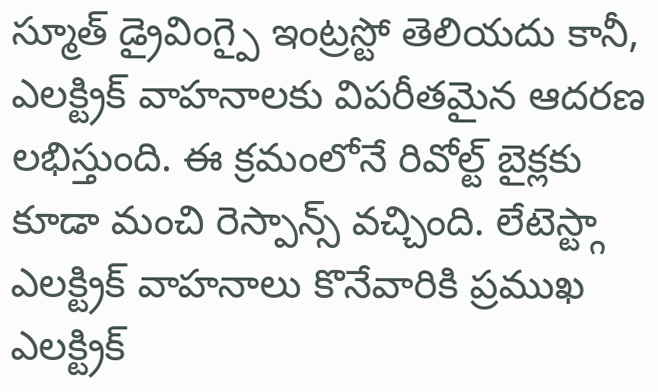స్మూత్ డ్రైవింగ్పై ఇంట్రస్టో తెలియదు కానీ, ఎలక్ట్రిక్ వాహనాలకు విపరీతమైన ఆదరణ లభిస్తుంది. ఈ క్రమంలోనే రివోల్ట్ బైక్లకు కూడా మంచి రెస్పాన్స్ వచ్చింది. లేటెస్ట్గా ఎలక్ట్రిక్ వాహనాలు కొనేవారికి ప్రముఖ ఎలక్ట్రిక్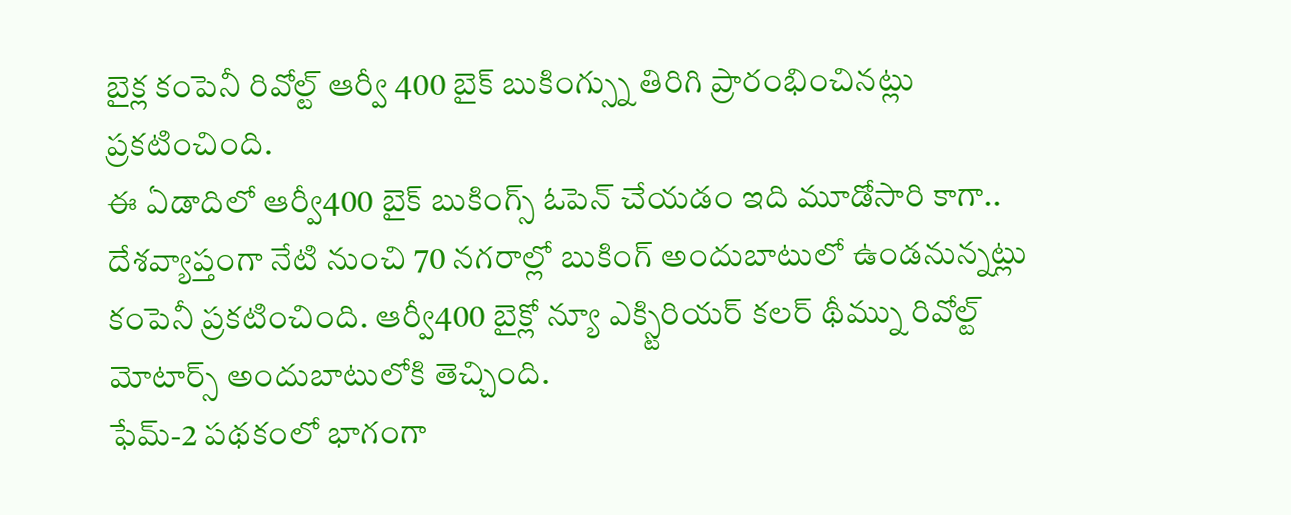బైక్ల కంపెనీ రివోల్ట్ ఆర్వీ 400 బైక్ బుకింగ్స్ను తిరిగి ప్రారంభించినట్లు ప్రకటించింది.
ఈ ఏడాదిలో ఆర్వీ400 బైక్ బుకింగ్స్ ఓపెన్ చేయడం ఇది మూడోసారి కాగా.. దేశవ్యాప్తంగా నేటి నుంచి 70 నగరాల్లో బుకింగ్ అందుబాటులో ఉండనున్నట్లు కంపెనీ ప్రకటించింది. ఆర్వీ400 బైక్లో న్యూ ఎక్స్టిరియర్ కలర్ థీమ్ను రివోల్ట్ మోటార్స్ అందుబాటులోకి తెచ్చింది.
ఫేమ్-2 పథకంలో భాగంగా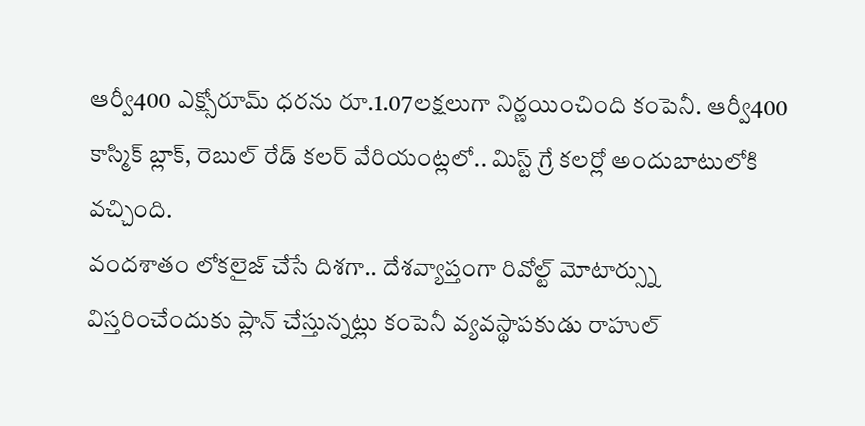ఆర్వీ400 ఎక్స్షోరూమ్ ధరను రూ.1.07లక్షలుగా నిర్ణయించింది కంపెనీ. ఆర్వీ400 కాస్మిక్ బ్లాక్, రెబుల్ రేడ్ కలర్ వేరియంట్లలో.. మిస్ట్ గ్రే కలర్లో అందుబాటులోకి వచ్చింది.
వందశాతం లోకలైజ్ చేసే దిశగా.. దేశవ్యాప్తంగా రివోల్ట్ మోటార్స్ను విస్తరించేందుకు ప్లాన్ చేస్తున్నట్లు కంపెనీ వ్యవస్థాపకుడు రాహుల్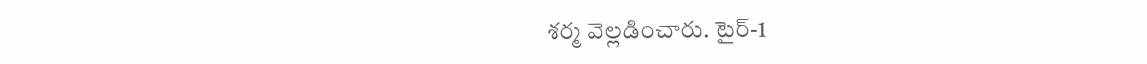శర్మ వెల్లడించారు. టైర్-1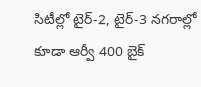సిటీల్లో టైర్-2, టైర్-3 నగరాల్లో కూడా ఆర్వీ 400 బైక్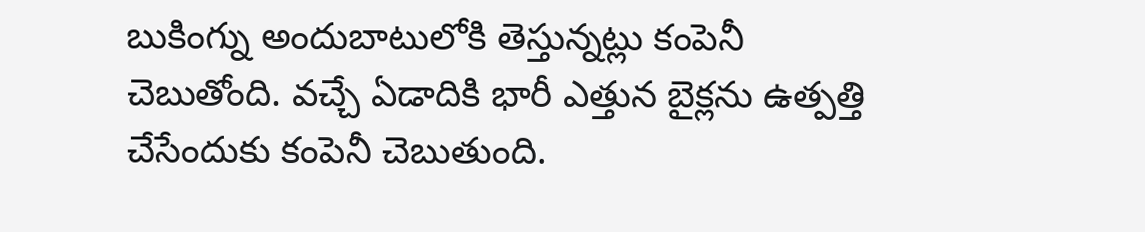బుకింగ్ను అందుబాటులోకి తెస్తున్నట్లు కంపెనీ చెబుతోంది. వచ్చే ఏడాదికి భారీ ఎత్తున బైక్లను ఉత్పత్తి చేసేందుకు కంపెనీ చెబుతుంది.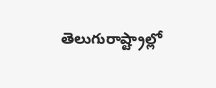తెలుగురాష్ట్రాల్లో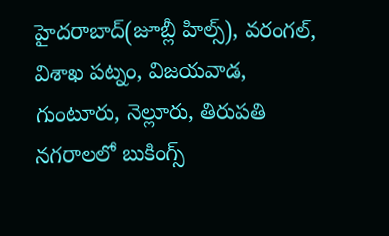హైదరాబాద్(జూబ్లీ హిల్స్), వరంగల్, విశాఖ పట్నం, విజయవాడ, గుంటూరు, నెల్లూరు, తిరుపతి నగరాలలో బుకింగ్స్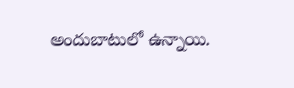అందుబాటులో ఉన్నాయి.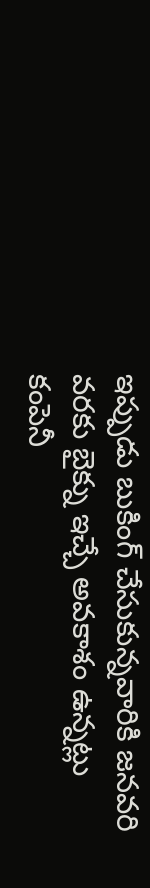ఇప్పుడు బుకింగ్ చేసుకున్నవారికి జనవరి వరకు బైక్ను ఇచ్చే అవకాశం ఉన్నట్లు కంపెనీ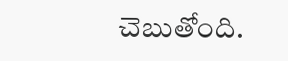చెబుతోంది.